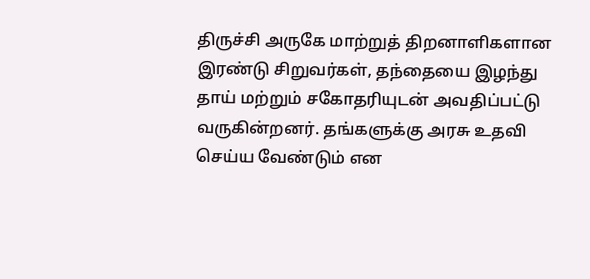திருச்சி அருகே மாற்றுத் திறனாளிகளான இரண்டு சிறுவர்கள், தந்தையை இழந்து தாய் மற்றும் சகோதரியுடன் அவதிப்பட்டு வருகின்றனர். தங்களுக்கு அரசு உதவி செய்ய வேண்டும் என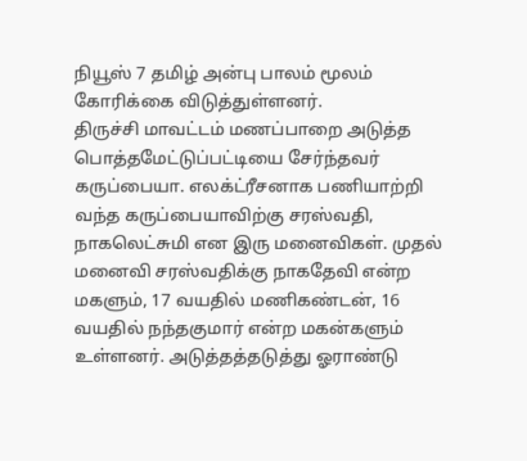நியூஸ் 7 தமிழ் அன்பு பாலம் மூலம் கோரிக்கை விடுத்துள்ளனர்.
திருச்சி மாவட்டம் மணப்பாறை அடுத்த பொத்தமேட்டுப்பட்டியை சேர்ந்தவர் கருப்பையா. எலக்ட்ரீசனாக பணியாற்றி வந்த கருப்பையாவிற்கு சரஸ்வதி, நாகலெட்சுமி என இரு மனைவிகள். முதல் மனைவி சரஸ்வதிக்கு நாகதேவி என்ற மகளும், 17 வயதில் மணிகண்டன், 16 வயதில் நந்தகுமார் என்ற மகன்களும் உள்ளனர். அடுத்தத்தடுத்து ஓராண்டு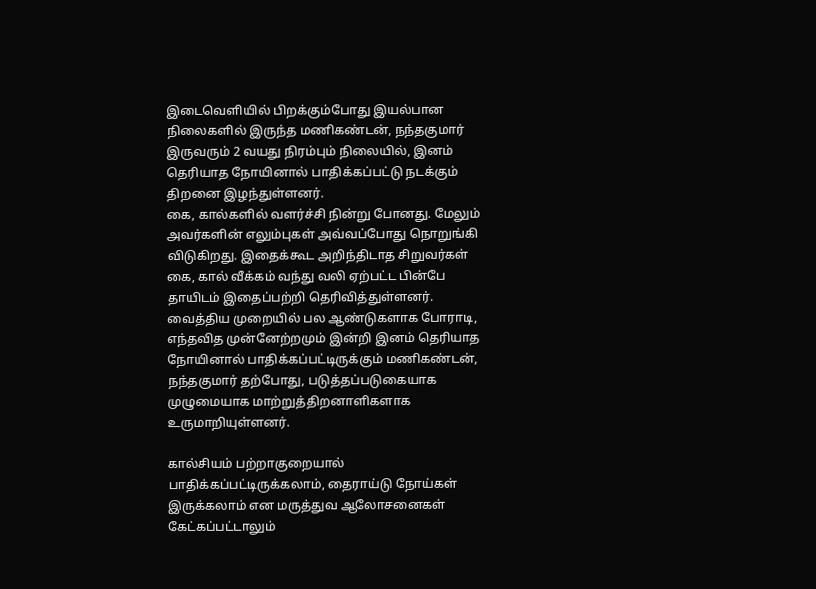இடைவெளியில் பிறக்கும்போது இயல்பான நிலைகளில் இருந்த மணிகண்டன், நந்தகுமார் இருவரும் 2 வயது நிரம்பும் நிலையில், இனம் தெரியாத நோயினால் பாதிக்கப்பட்டு நடக்கும் திறனை இழந்துள்ளனர்.
கை, கால்களில் வளர்ச்சி நின்று போனது. மேலும் அவர்களின் எலும்புகள் அவ்வப்போது நொறுங்கி விடுகிறது. இதைக்கூட அறிந்திடாத சிறுவர்கள் கை, கால் வீக்கம் வந்து வலி ஏற்பட்ட பின்பே தாயிடம் இதைப்பற்றி தெரிவித்துள்ளனர். வைத்திய முறையில் பல ஆண்டுகளாக போராடி, எந்தவித முன்னேற்றமும் இன்றி இனம் தெரியாத நோயினால் பாதிக்கப்பட்டிருக்கும் மணிகண்டன், நந்தகுமார் தற்போது, படுத்தப்படுகையாக முழுமையாக மாற்றுத்திறனாளிகளாக உருமாறியுள்ளனர்.

கால்சியம் பற்றாகுறையால் பாதிக்கப்பட்டிருக்கலாம், தைராய்டு நோய்கள் இருக்கலாம் என மருத்துவ ஆலோசனைகள் கேட்கப்பட்டாலும்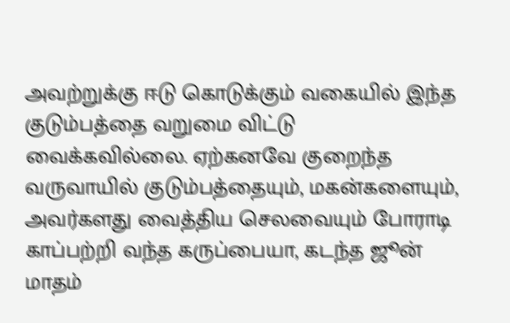அவற்றுக்கு ஈடு கொடுக்கும் வகையில் இந்த குடும்பத்தை வறுமை விட்டு வைக்கவில்லை. ஏற்கனவே குறைந்த வருவாயில் குடும்பத்தையும், மகன்களையும், அவர்களது வைத்திய செலவையும் போராடி காப்பற்றி வந்த கருப்பையா, கடந்த ஜூன் மாதம்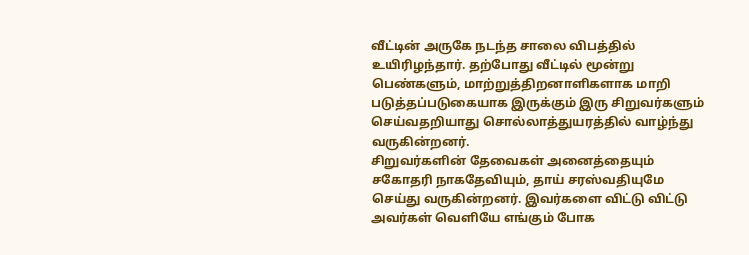வீட்டின் அருகே நடந்த சாலை விபத்தில் உயிரிழந்தார். தற்போது வீட்டில் மூன்று பெண்களும், மாற்றுத்திறனாளிகளாக மாறி படுத்தப்படுகையாக இருக்கும் இரு சிறுவர்களும் செய்வதறியாது சொல்லாத்துயரத்தில் வாழ்ந்து வருகின்றனர்.
சிறுவர்களின் தேவைகள் அனைத்தையும் சகோதரி நாகதேவியும், தாய் சரஸ்வதியுமே செய்து வருகின்றனர். இவர்களை விட்டு விட்டு அவர்கள் வெளியே எங்கும் போக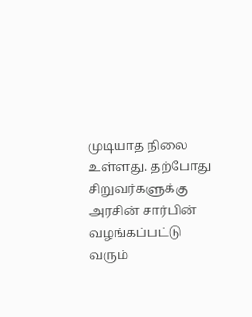முடியாத நிலை உள்ளது. தற்போது சிறுவர்களுக்கு அரசின் சார்பின் வழங்கப்பட்டு வரும்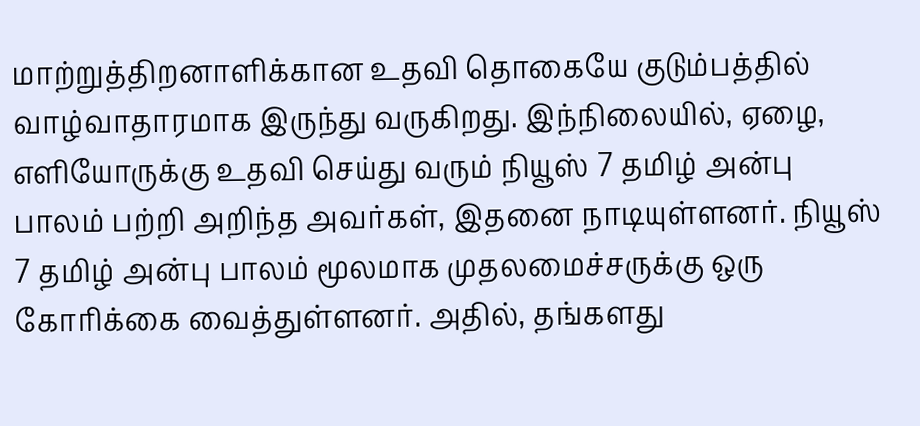மாற்றுத்திறனாளிக்கான உதவி தொகையே குடும்பத்தில் வாழ்வாதாரமாக இருந்து வருகிறது. இந்நிலையில், ஏழை, எளியோருக்கு உதவி செய்து வரும் நியூஸ் 7 தமிழ் அன்பு பாலம் பற்றி அறிந்த அவர்கள், இதனை நாடியுள்ளனர். நியூஸ் 7 தமிழ் அன்பு பாலம் மூலமாக முதலமைச்சருக்கு ஒரு கோரிக்கை வைத்துள்ளனர். அதில், தங்களது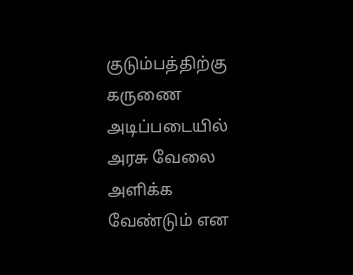குடும்பத்திற்கு கருணை அடிப்படையில் அரசு வேலை அளிக்க வேண்டும் என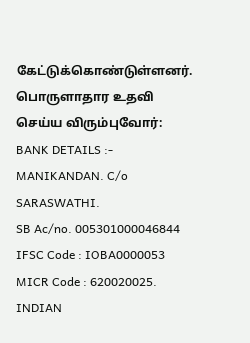கேட்டுக்கொண்டுள்ளனர்.
பொருளாதார உதவி செய்ய விரும்புவோர்:
BANK DETAILS :-
MANIKANDAN. C/o SARASWATHI.
SB Ac/no. 005301000046844
IFSC Code : IOBA0000053
MICR Code : 620020025.
INDIAN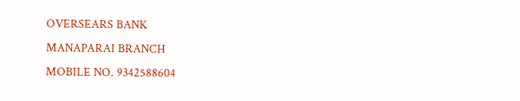OVERSEARS BANK
MANAPARAI BRANCH
MOBILE NO. 9342588604